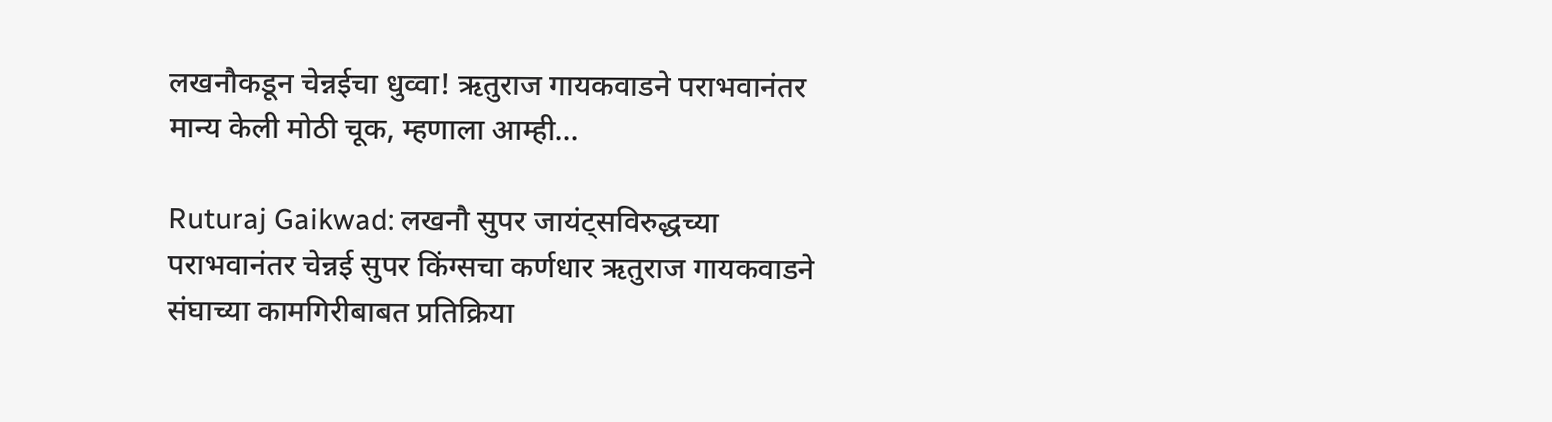लखनौकडून चेन्नईचा धुव्वा! ऋतुराज गायकवाडने पराभवानंतर मान्य केली मोठी चूक, म्हणाला आम्ही...

Ruturaj Gaikwad: लखनौ सुपर जायंट्सविरुद्धच्या पराभवानंतर चेन्नई सुपर किंग्सचा कर्णधार ऋतुराज गायकवाडने संघाच्या कामगिरीबाबत प्रतिक्रिया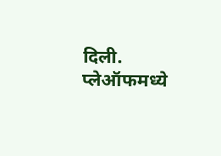दिली. प्लेऑफमध्ये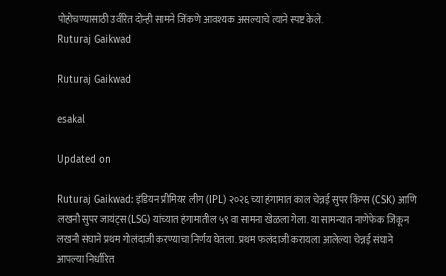पोहोचण्यासाठी उर्वरित दोन्ही सामने जिंकणे आवश्यक असल्याचे त्याने स्पष्ट केले.
Ruturaj Gaikwad

Ruturaj Gaikwad

esakal

Updated on

Ruturaj Gaikwad: इंडियन प्रीमियर लीग (IPL) २०२६ च्या हंगामात काल चेन्नई सुपर किंग्स (CSK) आणि लखनौ सुपर जायंट्स(LSG) यांच्यात हंगामातील ५९ वा सामना खेळला गेला. या सामन्यात नाणेफेक जिंकून लखनौ संघाने प्रथम गोलंदाजी करण्याचा निर्णय घेतला. प्रथम फलंदाजी करायला आलेल्या चेन्नई संघाने आपल्या निर्धारित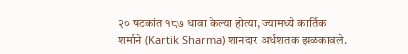२० षटकांत १८७ धावा केल्या होत्या, ज्यामध्ये कार्तिक शर्माने (Kartik Sharma) शानदार अर्धशतक झळकावले.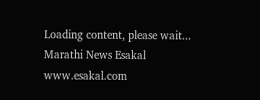Loading content, please wait...
Marathi News Esakal
www.esakal.com